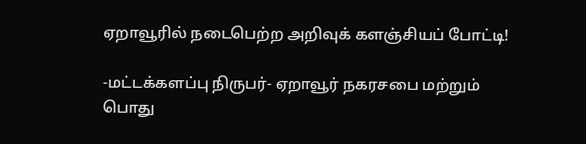ஏறாவூரில் நடைபெற்ற அறிவுக் களஞ்சியப் போட்டி!

-மட்டக்களப்பு நிருபர்- ஏறாவூர் நகரசபை மற்றும் பொது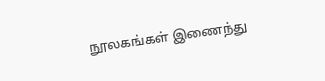நூலகங்கள் இணைந்து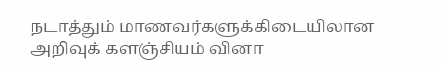நடாத்தும் மாணவர்களுக்கிடையிலான அறிவுக் களஞ்சியம் வினா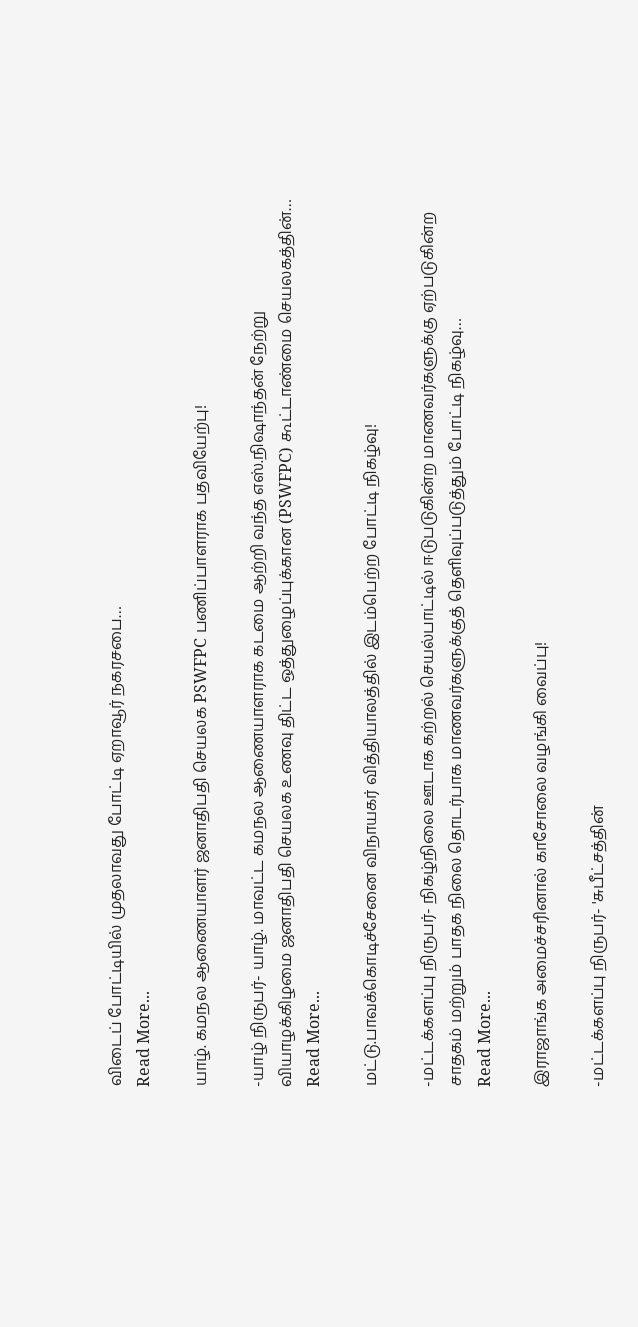விடைப் போட்டியில் முதலாவது போட்டி ஏறாவூர் நகரசபை…
Read More...

யாழ். கமநல ஆணையாளர் ஜனாதிபதி செயலக PSWFPC பணிப்பாளராக பதவியேற்பு!

-யாழ் நிருபர்- யாழ். மாவட்ட கமநல ஆணையாளராக கடமை ஆற்றி வந்த எஸ்.நிஷாந்தன் நேற்று வியாழக்கிழமை ஜனாதிபதி செயலக உணவு திட்ட ஒத்துழைப்புக்கான (PSWFPC) கூட்டாண்மை செயலகத்தின்…
Read More...

மட்டு.பாவக்கொடிச்சேனை விநாயகர் வித்தியாலத்தில் இடம்பெற்ற போட்டி நிகழ்வு!

-மட்டக்களப்பு நிருபர்- நிகழ்நிலை ஊடாக கற்றல் செயல்பாட்டில் ஈடுபடுகின்ற மாணவர்களுக்கு ஏற்படுகின்ற சாதகம் மற்றும் பாதக நிலை தொடர்பாக மாணவர்களுக்குத் தெளிவுப்படுத்தும் போட்டி நிகழ்வு…
Read More...

இராஜாங்க அமைச்சரினால் காசோலை வழங்கி வைப்பு!

-மட்டக்களப்பு நிருபர்- 'சுபீட்சத்தின்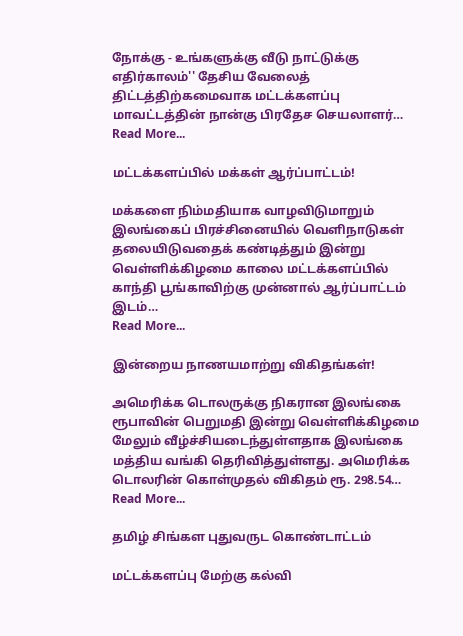நோக்கு - உங்களுக்கு வீடு நாட்டுக்கு எதிர்காலம்'' தேசிய வேலைத் திட்டத்திற்கமைவாக மட்டக்களப்பு மாவட்டத்தின் நான்கு பிரதேச செயலாளர்…
Read More...

மட்டக்களப்பில் மக்கள் ஆர்ப்பாட்டம்!

மக்களை நிம்மதியாக வாழவிடுமாறும் இலங்கைப் பிரச்சினையில் வெளிநாடுகள் தலையிடுவதைக் கண்டித்தும் இன்று வெள்ளிக்கிழமை காலை மட்டக்களப்பில் காந்தி பூங்காவிற்கு முன்னால் ஆர்ப்பாட்டம் இடம்…
Read More...

இன்றைய நாணயமாற்று விகிதங்கள்!

அமெரிக்க டொலருக்கு நிகரான இலங்கை ரூபாவின் பெறுமதி இன்று வெள்ளிக்கிழமை மேலும் வீழ்ச்சியடைந்துள்ளதாக இலங்கை மத்திய வங்கி தெரிவித்துள்ளது. அமெரிக்க டொலரின் கொள்முதல் விகிதம் ரூ. 298.54…
Read More...

தமிழ் சிங்கள புதுவருட கொண்டாட்டம்

மட்டக்களப்பு மேற்கு கல்வி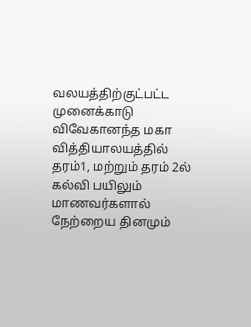வலயத்திற்குட்பட்ட முனைக்காடு விவேகானந்த மகா வித்தியாலயத்தில் தரம்1, மற்றும் தரம் 2ல் கல்வி பயிலும் மாணவர்களால் நேற்றைய தினமும்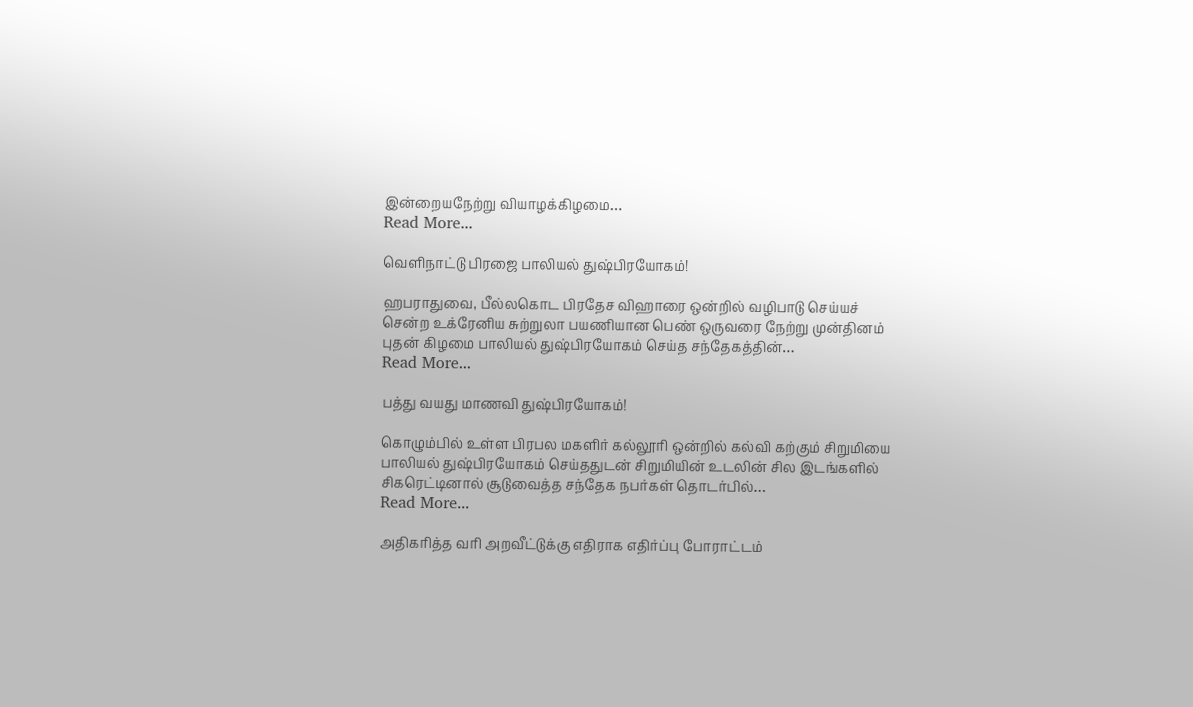இன்றையநேற்று வியாழக்கிழமை…
Read More...

வெளிநாட்டு பிரஜை பாலியல் துஷ்பிரயோகம்!

ஹபராதுவை, பீல்லகொட பிரதேச விஹாரை ஒன்றில் வழிபாடு செய்யச் சென்ற உக்ரேனிய சுற்றுலா பயணியான பெண் ஒருவரை நேற்று முன்தினம் புதன் கிழமை பாலியல் துஷ்பிரயோகம் செய்த சந்தேகத்தின்…
Read More...

பத்து வயது மாணவி துஷ்பிரயோகம்!

கொழும்பில் உள்ள பிரபல மகளிர் கல்லூரி ஒன்றில் கல்வி கற்கும் சிறுமியை பாலியல் துஷ்பிரயோகம் செய்ததுடன் சிறுமியின் உடலின் சில இடங்களில் சிகரெட்டினால் சூடுவைத்த சந்தேக நபர்கள் தொடர்பில்…
Read More...

அதிகரித்த வரி அறவீட்டுக்கு எதிராக எதிர்ப்பு போராட்டம்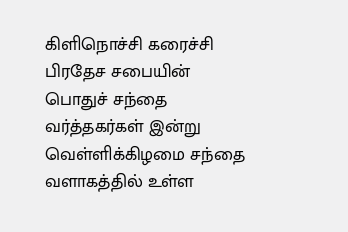கிளிநொச்சி கரைச்சி பிரதேச சபையின் பொதுச் சந்தை வர்த்தகர்கள் இன்று வெள்ளிக்கிழமை சந்தை வளாகத்தில் உள்ள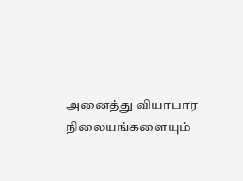அனைத்து வியாபார நிலையங்களையும்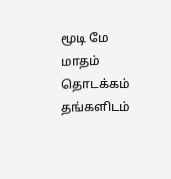மூடி மே மாதம் தொடக்கம் தங்களிடம்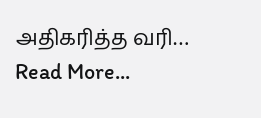அதிகரித்த வரி…
Read More...